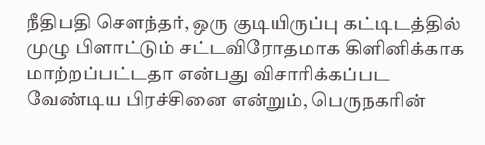நீதிபதி சௌந்தர், ஒரு குடியிருப்பு கட்டிடத்தில் முழு பிளாட்டும் சட்டவிரோதமாக கிளினிக்காக மாற்றப்பட்டதா என்பது விசாரிக்கப்பட வேண்டிய பிரச்சினை என்றும், பெருநகரின்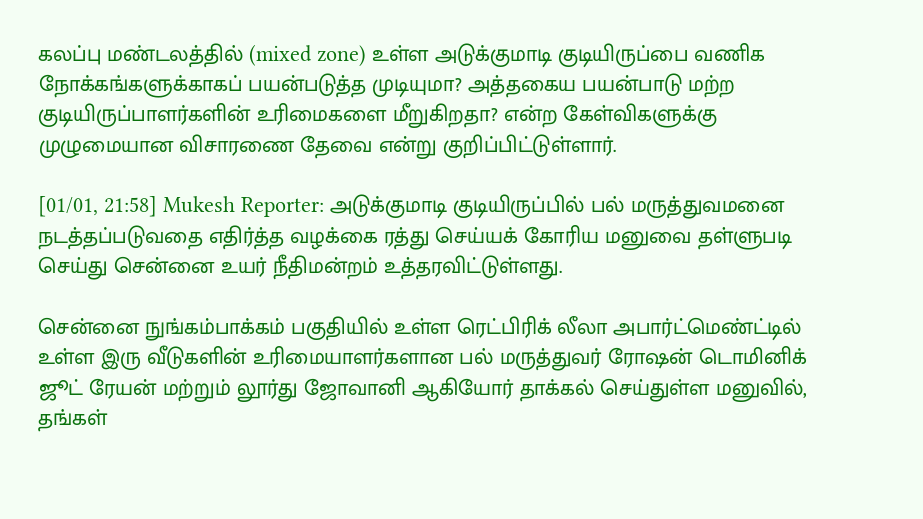கலப்பு மண்டலத்தில் (mixed zone) உள்ள அடுக்குமாடி குடியிருப்பை வணிக நோக்கங்களுக்காகப் பயன்படுத்த முடியுமா? அத்தகைய பயன்பாடு மற்ற குடியிருப்பாளர்களின் உரிமைகளை மீறுகிறதா? என்ற கேள்விகளுக்கு முழுமையான விசாரணை தேவை என்று குறிப்பிட்டுள்ளார்.

[01/01, 21:58] Mukesh Reporter: அடுக்குமாடி குடியிருப்பில் பல் மருத்துவமனை நடத்தப்படுவதை எதிர்த்த வழக்கை ரத்து செய்யக் கோரிய மனுவை தள்ளுபடி செய்து சென்னை உயர் நீதிமன்றம் உத்தரவிட்டுள்ளது.

சென்னை நுங்கம்பாக்கம் பகுதியில் உள்ள ரெட்பிரிக் லீலா அபார்ட்மெண்ட்டில் உள்ள இரு வீடுகளின் உரிமையாளர்களான பல் மருத்துவர் ரோஷன் டொமினிக் ஜூட் ரேயன் மற்றும் லூர்து ஜோவானி ஆகியோர் தாக்கல் செய்துள்ள மனுவில், தங்கள்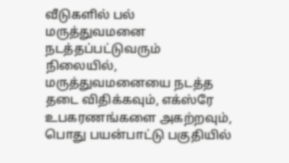வீடுகளில் பல் மருத்துவமனை நடத்தப்பட்டுவரும் நிலையில், மருத்துவமனையை நடத்த தடை விதிக்கவும், எக்ஸ்ரே உபகரணங்களை அகற்றவும், பொது பயன்பாட்டு பகுதியில்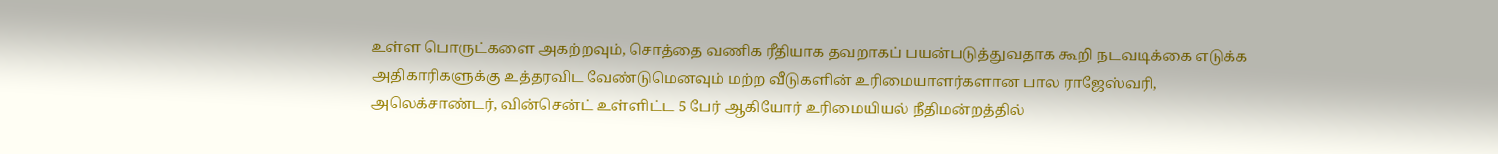உள்ள பொருட்களை அகற்றவும், சொத்தை வணிக ரீதியாக தவறாகப் பயன்படுத்துவதாக கூறி நடவடிக்கை எடுக்க அதிகாரிகளுக்கு உத்தரவிட வேண்டுமெனவும் மற்ற வீடுகளின் உரிமையாளர்களான பால ராஜேஸ்வரி, அலெக்சாண்டர், வின்சென்ட் உள்ளிட்ட 5 பேர் ஆகியோர் உரிமையியல் நீதிமன்றத்தில்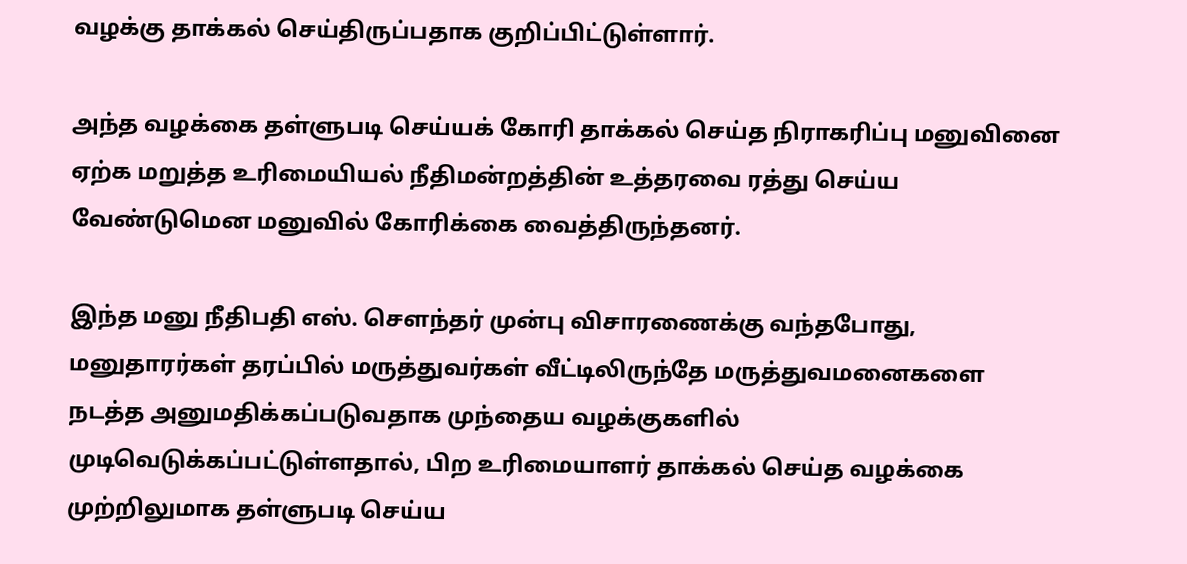வழக்கு தாக்கல் செய்திருப்பதாக குறிப்பிட்டுள்ளார்.

அந்த வழக்கை தள்ளுபடி செய்யக் கோரி தாக்கல் செய்த நிராகரிப்பு மனுவினை ஏற்க மறுத்த உரிமையியல் நீதிமன்றத்தின் உத்தரவை ரத்து செய்ய வேண்டுமென மனுவில் கோரிக்கை வைத்திருந்தனர்.

இந்த மனு நீதிபதி எஸ். சௌந்தர் முன்பு விசாரணைக்கு வந்தபோது, மனுதாரர்கள் தரப்பில் மருத்துவர்கள் வீட்டிலிருந்தே மருத்துவமனைகளை நடத்த அனுமதிக்கப்படுவதாக முந்தைய வழக்குகளில் முடிவெடுக்கப்பட்டுள்ளதால், பிற உரிமையாளர் தாக்கல் செய்த வழக்கை முற்றிலுமாக தள்ளுபடி செய்ய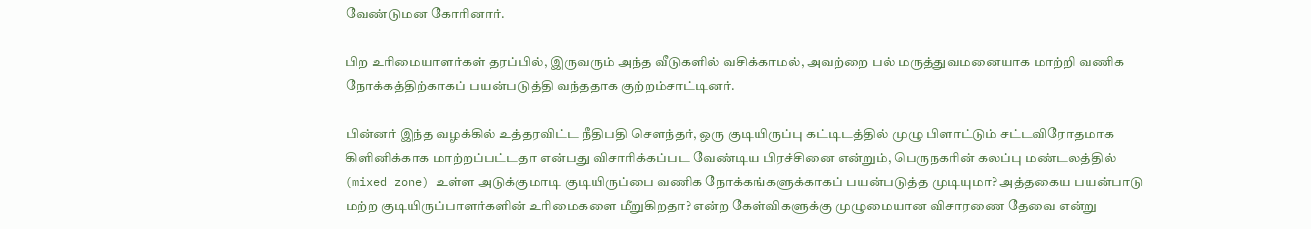வேண்டுமன கோரினார்.

பிற உரிமையாளர்கள் தரப்பில், இருவரும் அந்த வீடுகளில் வசிக்காமல், அவற்றை பல் மருத்துவமனையாக மாற்றி வணிக நோக்கத்திற்காகப் பயன்படுத்தி வந்ததாக குற்றம்சாட்டினர்.

பின்னர் இந்த வழக்கில் உத்தரவிட்ட நீதிபதி சௌந்தர், ஒரு குடியிருப்பு கட்டிடத்தில் முழு பிளாட்டும் சட்டவிரோதமாக கிளினிக்காக மாற்றப்பட்டதா என்பது விசாரிக்கப்பட வேண்டிய பிரச்சினை என்றும், பெருநகரின் கலப்பு மண்டலத்தில் (mixed zone) உள்ள அடுக்குமாடி குடியிருப்பை வணிக நோக்கங்களுக்காகப் பயன்படுத்த முடியுமா? அத்தகைய பயன்பாடு மற்ற குடியிருப்பாளர்களின் உரிமைகளை மீறுகிறதா? என்ற கேள்விகளுக்கு முழுமையான விசாரணை தேவை என்று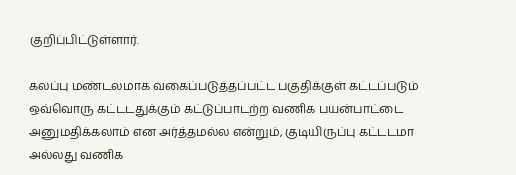குறிப்பிட்டுள்ளார்.

கலப்பு மண்டலமாக வகைப்படுத்தப்பட்ட பகுதிக்குள் கட்டப்படும் ஒவ்வொரு கட்டடதுக்கும் கட்டுப்பாடற்ற வணிக பயன்பாட்டை அனுமதிக்கலாம் என அர்த்தமல்ல என்றும், குடியிருப்பு கட்டடமா அல்லது வணிக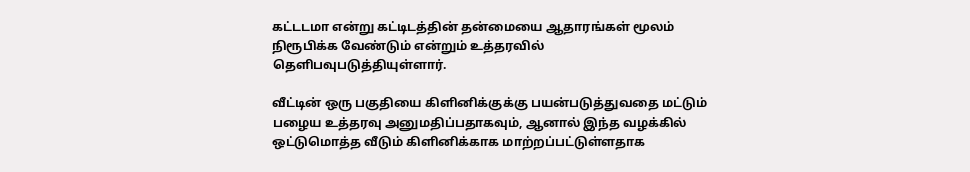கட்டடமா என்று கட்டிடத்தின் தன்மையை ஆதாரங்கள் மூலம் நிரூபிக்க வேண்டும் என்றும் உத்தரவில் தெளிபவுபடுத்தியுள்ளார்.

வீட்டின் ஒரு பகுதியை கிளினிக்குக்கு பயன்படுத்துவதை மட்டும் பழைய உத்தரவு அனுமதிப்பதாகவும், ஆனால் இந்த வழக்கில் ஒட்டுமொத்த வீடும் கிளினிக்காக மாற்றப்பட்டுள்ளதாக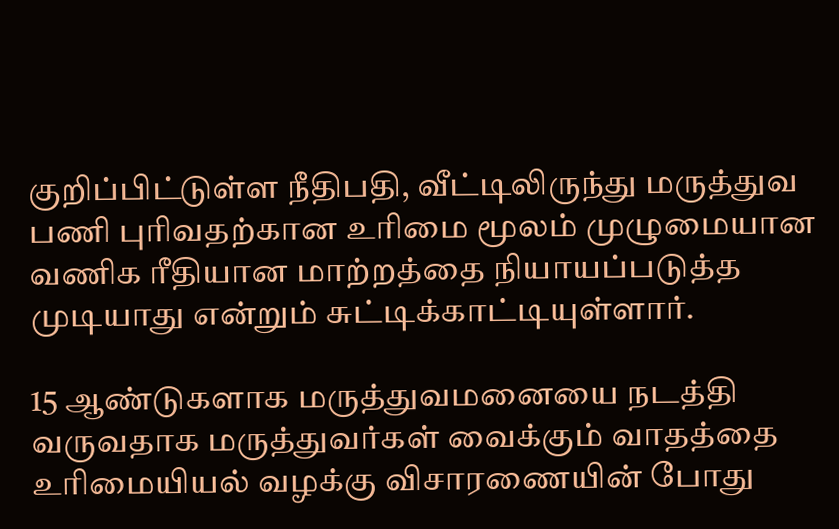குறிப்பிட்டுள்ள நீதிபதி, வீட்டிலிருந்து மருத்துவ பணி புரிவதற்கான உரிமை மூலம் முழுமையான வணிக ரீதியான மாற்றத்தை நியாயப்படுத்த முடியாது என்றும் சுட்டிக்காட்டியுள்ளார்.

15 ஆண்டுகளாக மருத்துவமனையை நடத்தி வருவதாக மருத்துவர்கள் வைக்கும் வாதத்தை உரிமையியல் வழக்கு விசாரணையின் போது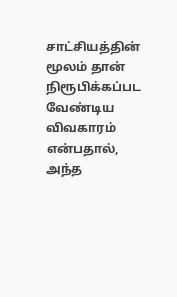சாட்சியத்தின் மூலம் தான் நிரூபிக்கப்பட வேண்டிய விவகாரம் என்பதால், அந்த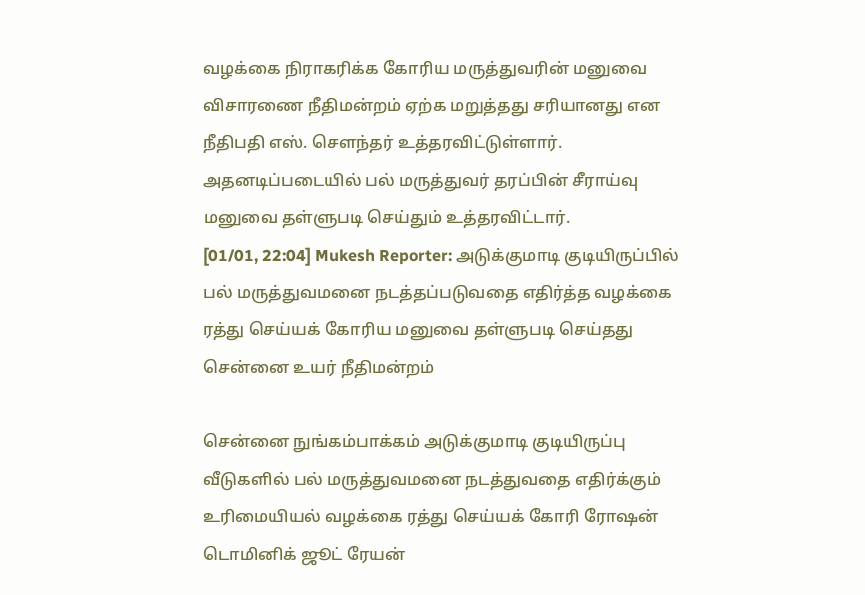வழக்கை நிராகரிக்க கோரிய மருத்துவரின் மனுவை விசாரணை நீதிமன்றம் ஏற்க மறுத்தது சரியானது என நீதிபதி எஸ். சௌந்தர் உத்தரவிட்டுள்ளார். அதனடிப்படையில் பல் மருத்துவர் தரப்பின் சீராய்வு மனுவை தள்ளுபடி செய்தும் உத்தரவிட்டார்.
[01/01, 22:04] Mukesh Reporter: அடுக்குமாடி குடியிருப்பில் பல் மருத்துவமனை நடத்தப்படுவதை எதிர்த்த வழக்கை ரத்து செய்யக் கோரிய மனுவை தள்ளுபடி செய்தது சென்னை உயர் நீதிமன்றம்

சென்னை நுங்கம்பாக்கம் அடுக்குமாடி குடியிருப்பு வீடுகளில் பல் மருத்துவமனை நடத்துவதை எதிர்க்கும் உரிமையியல் வழக்கை ரத்து செய்யக் கோரி ரோஷன் டொமினிக் ஜூட் ரேயன்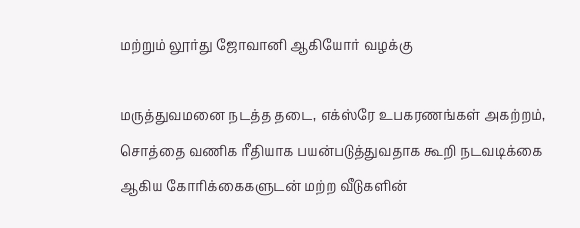மற்றும் லூர்து ஜோவானி ஆகியோர் வழக்கு

மருத்துவமனை நடத்த தடை, எக்ஸ்ரே உபகரணங்கள் அகற்றம், சொத்தை வணிக ரீதியாக பயன்படுத்துவதாக கூறி நடவடிக்கை ஆகிய கோரிக்கைகளுடன் மற்ற வீடுகளின்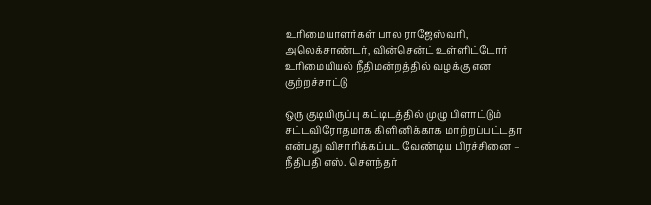உரிமையாளர்கள் பால ராஜேஸ்வரி, அலெக்சாண்டர், வின்சென்ட் உள்ளிட்டோர் உரிமையியல் நீதிமன்றத்தில் வழக்கு என குற்றச்சாட்டு

ஒரு குடியிருப்பு கட்டிடத்தில் முழு பிளாட்டும் சட்டவிரோதமாக கிளினிக்காக மாற்றப்பட்டதா என்பது விசாரிக்கப்பட வேண்டிய பிரச்சினை – நீதிபதி எஸ். சௌந்தர்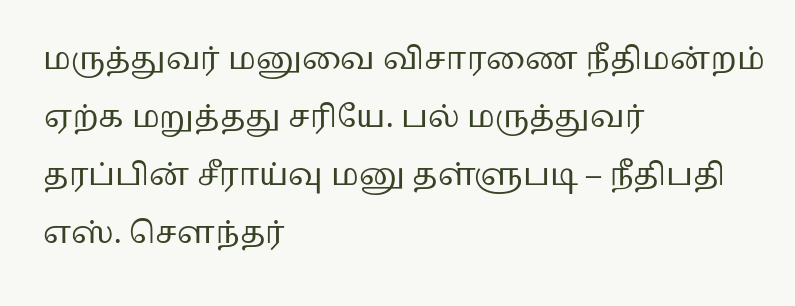மருத்துவர் மனுவை விசாரணை நீதிமன்றம் ஏற்க மறுத்தது சரியே. பல் மருத்துவர் தரப்பின் சீராய்வு மனு தள்ளுபடி – நீதிபதி எஸ். சௌந்தர்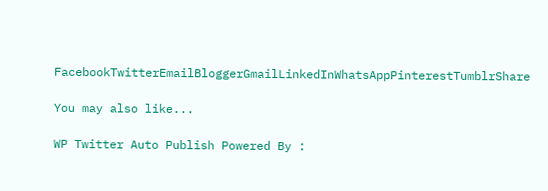FacebookTwitterEmailBloggerGmailLinkedInWhatsAppPinterestTumblrShare

You may also like...

WP Twitter Auto Publish Powered By :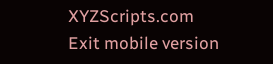XYZScripts.com
Exit mobile version